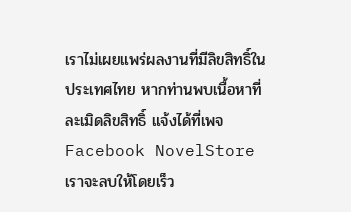เราไม่เผยแพร่ผลงานที่มีลิขสิทธิ์ในประเทศไทย หากท่านพบเนื้อหาที่ละเมิดลิขสิทธิ์ แจ้งได้ที่เพจ Facebook NovelStore เราจะลบให้โดยเร็ว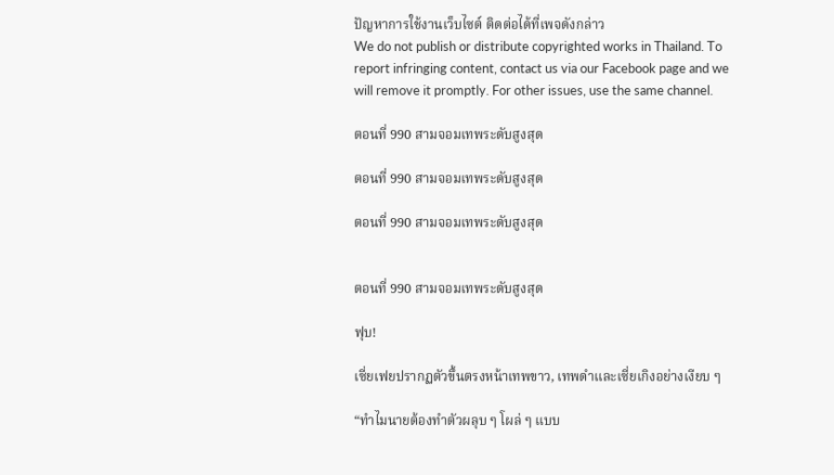ปัญหาการใช้งานเว็บไซต์ ติดต่อได้ที่เพจดังกล่าว
We do not publish or distribute copyrighted works in Thailand. To report infringing content, contact us via our Facebook page and we will remove it promptly. For other issues, use the same channel.

ตอนที่ 990 สามจอมเทพระดับสูงสุด

ตอนที่ 990 สามจอมเทพระดับสูงสุด

ตอนที่ 990 สามจอมเทพระดับสูงสุด


ตอนที่ 990 สามจอมเทพระดับสูงสุด

ฟุบ!

เซี่ยเฟยปรากฏตัวขึ้นตรงหน้าเทพขาว, เทพดำและเซี่ยเกิงอย่างเงียบ ๆ

“ทำไมนายต้องทำตัวผลุบ ๆ โผล่ ๆ แบบ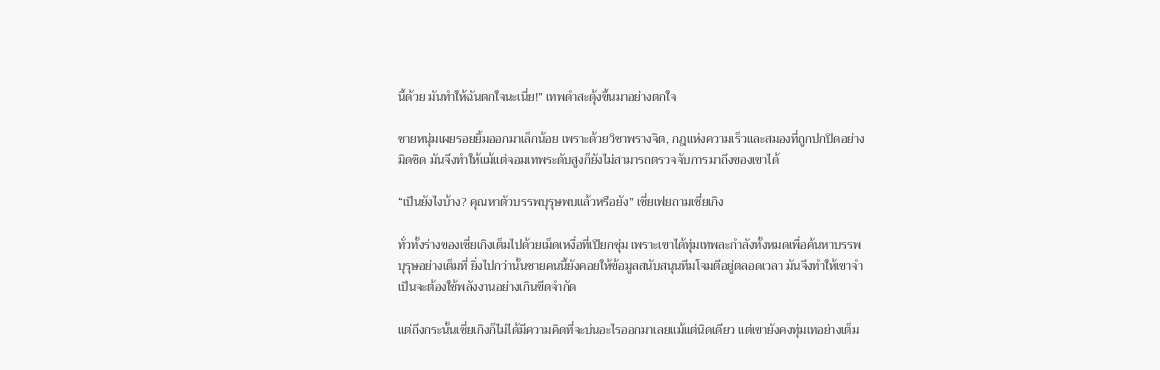นี้ด้วย มันทำให้ฉันตกใจนะเนี่ย!” เทพดำสะดุ้งขึ้นมาอย่างตกใจ

ชายหนุ่มเผยรอยยิ้มออกมาเล็กน้อย เพราะด้วยวิชาพรางจิต, กฎแห่งความเร็วและสมองที่ถูกปกปิดอย่างมิดชิด มันจึงทำให้แม้แต่จอมเทพระดับสูงก็ยังไม่สามารถตรวจจับการมาถึงของเขาได้

“เป็นยังไงบ้าง? คุณหาตัวบรรพบุรุษพบแล้วหรือยัง” เซี่ยเฟยถามเซี่ยเกิง

ทั่วทั้งร่างของเซี่ยเกิงเต็มไปด้วยเม็ดเหงื่อที่เปียกชุ่ม เพราะเขาได้ทุ่มเทพละกำลังทั้งหมดเพื่อค้นหาบรรพบุรุษอย่างเต็มที่ ยิ่งไปกว่านั้นชายคนนี้ยังคอยให้ข้อมูลสนับสนุนทีมโจมตีอยู่ตลอดเวลา มันจึงทำให้เขาจำเป็นจะต้องใช้พลังงานอย่างเกินขีดจำกัด

แต่ถึงกระนั้นเซี่ยเกิงก็ไม่ได้มีความคิดที่จะบ่นอะไรออกมาเลยแม้แต่นิดเดียว แต่เขายังคงทุ่มเทอย่างเต็ม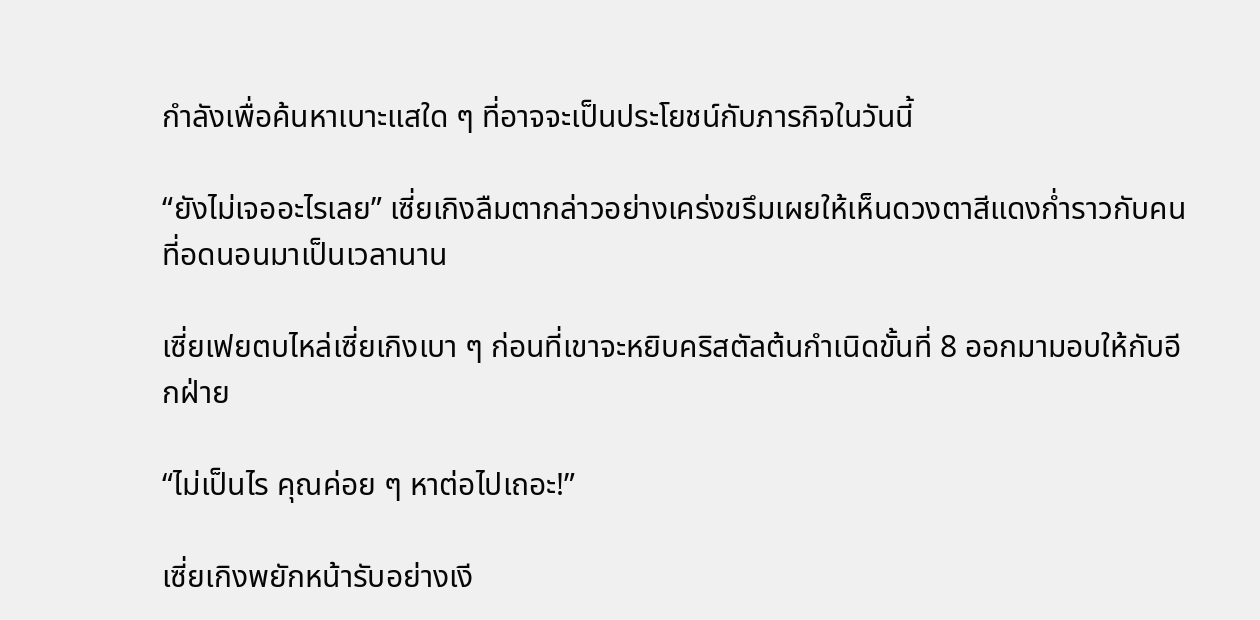กำลังเพื่อค้นหาเบาะแสใด ๆ ที่อาจจะเป็นประโยชน์กับภารกิจในวันนี้

“ยังไม่เจออะไรเลย” เซี่ยเกิงลืมตากล่าวอย่างเคร่งขรึมเผยให้เห็นดวงตาสีแดงก่ำราวกับคนที่อดนอนมาเป็นเวลานาน

เซี่ยเฟยตบไหล่เซี่ยเกิงเบา ๆ ก่อนที่เขาจะหยิบคริสตัลต้นกำเนิดขั้นที่ 8 ออกมามอบให้กับอีกฝ่าย

“ไม่เป็นไร คุณค่อย ๆ หาต่อไปเถอะ!”

เซี่ยเกิงพยักหน้ารับอย่างเงี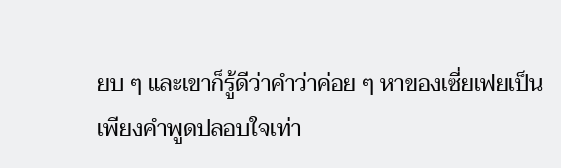ยบ ๆ และเขาก็รู้ดีว่าคำว่าค่อย ๆ หาของเซี่ยเฟยเป็นเพียงคำพูดปลอบใจเท่า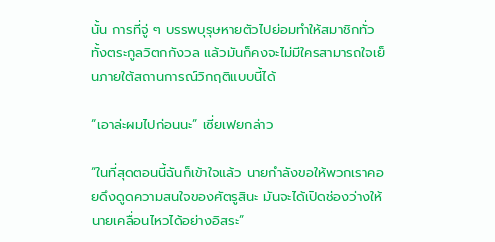นั้น การที่จู่ ๆ บรรพบุรุษหายตัวไปย่อมทำให้สมาชิกทั่วทั้งตระกูลวิตกกังวล แล้วมันก็คงจะไม่มีใครสามารถใจเย็นภายใต้สถานการณ์วิกฤติแบบนี้ได้

“เอาล่ะผมไปก่อนนะ” เซี่ยเฟยกล่าว

“ในที่สุดตอนนี้ฉันก็เข้าใจแล้ว นายกำลังขอให้พวกเราคอยดึงดูดความสนใจของศัตรูสินะ มันจะได้เปิดช่องว่างให้นายเคลื่อนไหวได้อย่างอิสระ”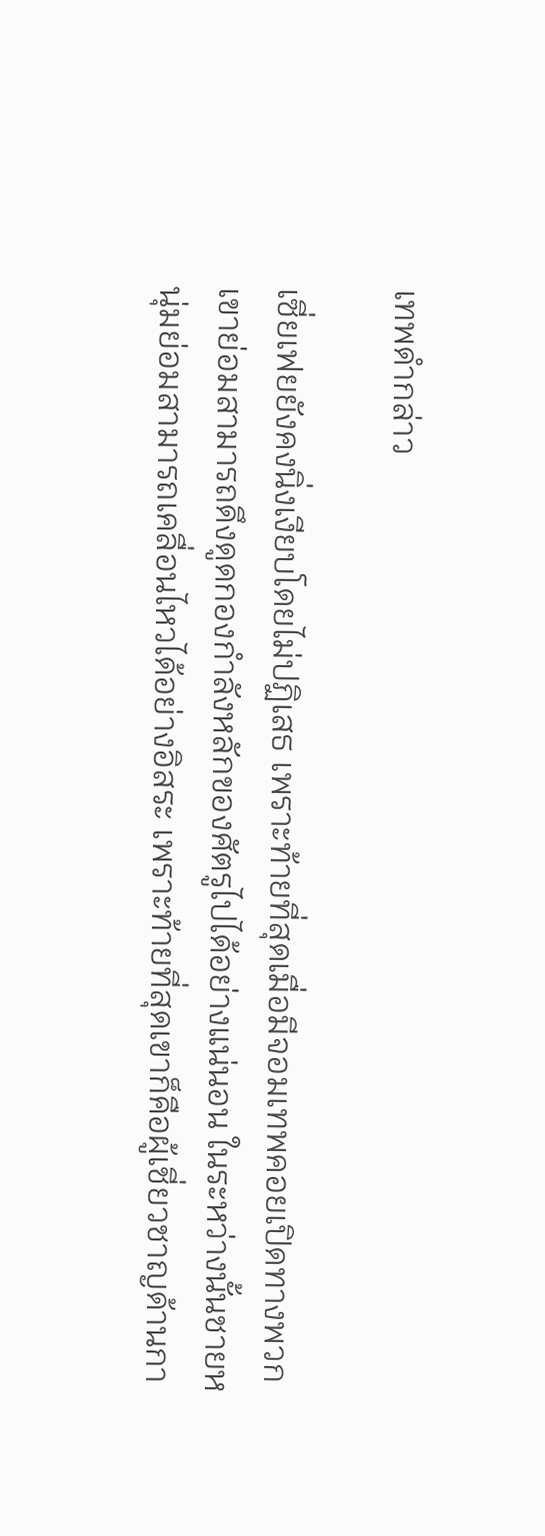เทพดำกล่าว

เซี่ยเฟยยังคงนิ่งเงียบโดยไม่ปฏิเสธ เพราะท้ายที่สุดเมื่อมีจอมเทพคอยเปิดทางพวกเขาย่อมสามารถดึงดูดกองกำลังหลักของศัตรูไปได้อย่างแน่นอน ในระหว่างนั้นชายหนุ่มย่อมสามารถเคลื่อนไหวได้อย่างอิสระ เพราะท้ายที่สุดเขาก็คือผู้เชี่ยวชาญด้านกา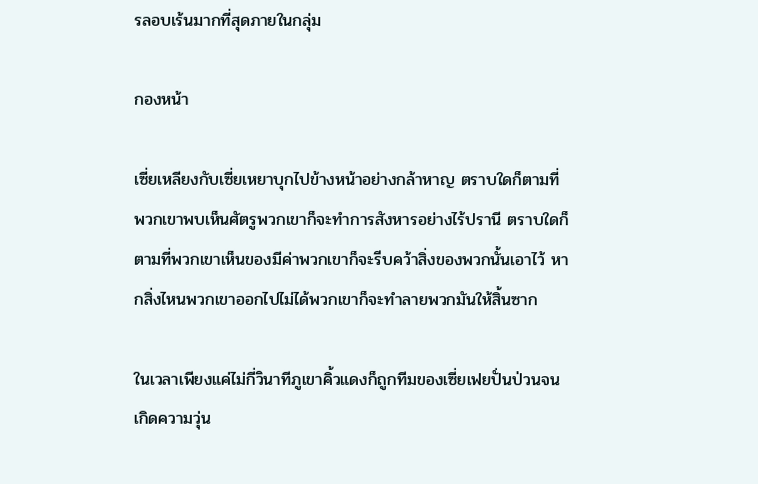รลอบเร้นมากที่สุดภายในกลุ่ม

กองหน้า

เซี่ยเหลียงกับเซี่ยเหยาบุกไปข้างหน้าอย่างกล้าหาญ ตราบใดก็ตามที่พวกเขาพบเห็นศัตรูพวกเขาก็จะทำการสังหารอย่างไร้ปรานี ตราบใดก็ตามที่พวกเขาเห็นของมีค่าพวกเขาก็จะรีบคว้าสิ่งของพวกนั้นเอาไว้ หากสิ่งไหนพวกเขาออกไปไม่ได้พวกเขาก็จะทำลายพวกมันให้สิ้นซาก

ในเวลาเพียงแค่ไม่กี่วินาทีภูเขาคิ้วแดงก็ถูกทีมของเซี่ยเฟยปั่นป่วนจนเกิดความวุ่น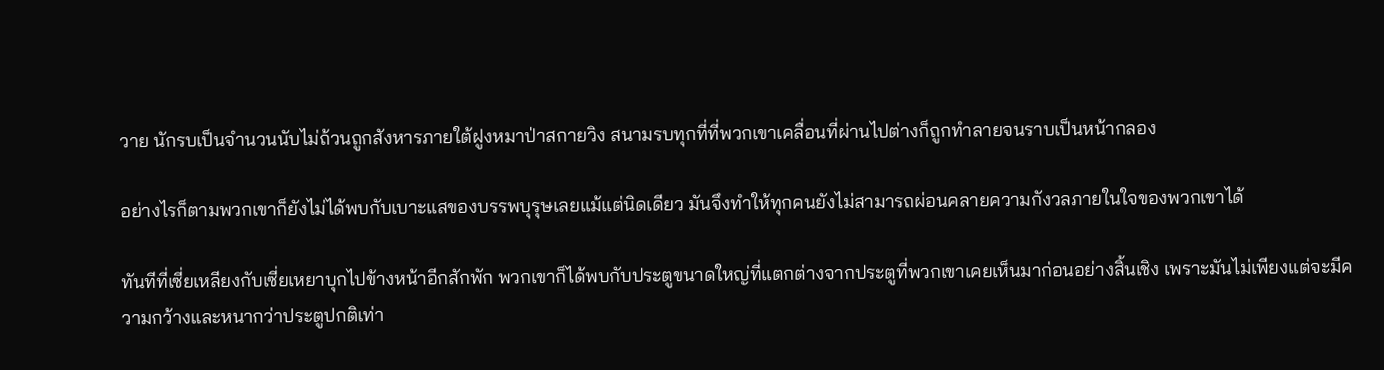วาย นักรบเป็นจำนวนนับไม่ถ้วนถูกสังหารภายใต้ฝูงหมาป่าสกายวิง สนามรบทุกที่ที่พวกเขาเคลื่อนที่ผ่านไปต่างก็ถูกทำลายจนราบเป็นหน้ากลอง

อย่างไรก็ตามพวกเขาก็ยังไม่ได้พบกับเบาะแสของบรรพบุรุษเลยแม้แต่นิดเดียว มันจึงทำให้ทุกคนยังไม่สามารถผ่อนคลายความกังวลภายในใจของพวกเขาได้

ทันทีที่เซี่ยเหลียงกับเซี่ยเหยาบุกไปข้างหน้าอีกสักพัก พวกเขาก็ได้พบกับประตูขนาดใหญ่ที่แตกต่างจากประตูที่พวกเขาเคยเห็นมาก่อนอย่างสิ้นเชิง เพราะมันไม่เพียงแต่จะมีความกว้างและหนากว่าประตูปกติเท่า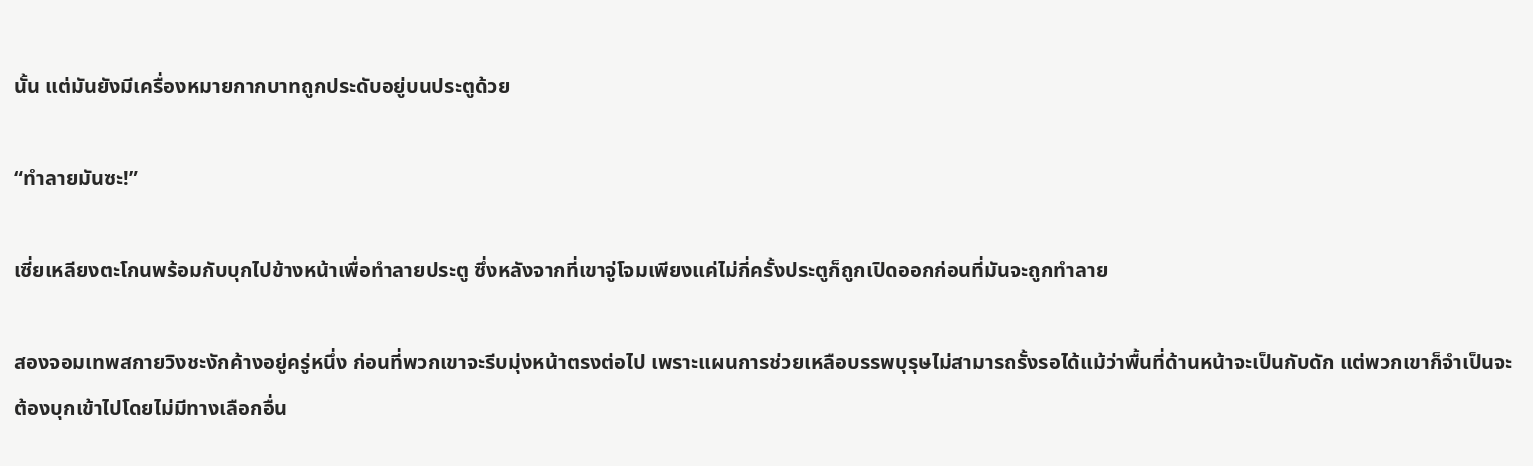นั้น แต่มันยังมีเครื่องหมายกากบาทถูกประดับอยู่บนประตูด้วย

“ทำลายมันซะ!”

เซี่ยเหลียงตะโกนพร้อมกับบุกไปข้างหน้าเพื่อทำลายประตู ซึ่งหลังจากที่เขาจู่โจมเพียงแค่ไม่กี่ครั้งประตูก็ถูกเปิดออกก่อนที่มันจะถูกทำลาย

สองจอมเทพสกายวิงชะงักค้างอยู่ครู่หนึ่ง ก่อนที่พวกเขาจะรีบมุ่งหน้าตรงต่อไป เพราะแผนการช่วยเหลือบรรพบุรุษไม่สามารถรั้งรอได้แม้ว่าพื้นที่ด้านหน้าจะเป็นกับดัก แต่พวกเขาก็จำเป็นจะต้องบุกเข้าไปโดยไม่มีทางเลือกอื่น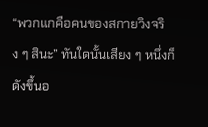“พวกแกคือคนของสกายวิงจริง ๆ สินะ” ทันใดนั้นเสียง ๆ หนึ่งก็ดังขึ้นอ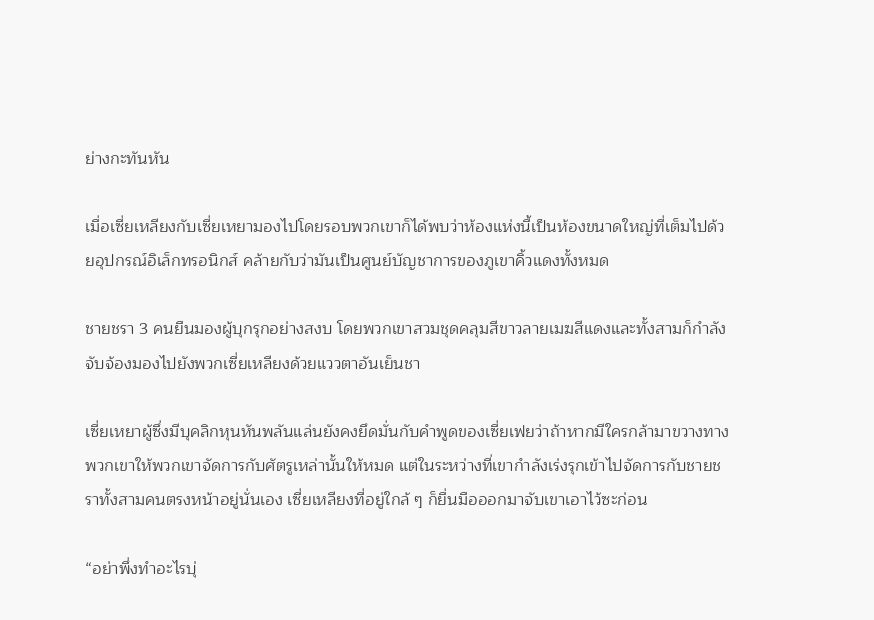ย่างกะทันหัน

เมื่อเซี่ยเหลียงกับเซี่ยเหยามองไปโดยรอบพวกเขาก็ได้พบว่าห้องแห่งนี้เป็นห้องขนาดใหญ่ที่เต็มไปด้วยอุปกรณ์อิเล็กทรอนิกส์ คล้ายกับว่ามันเป็นศูนย์บัญชาการของภูเขาคิ้วแดงทั้งหมด

ชายชรา 3 คนยืนมองผู้บุกรุกอย่างสงบ โดยพวกเขาสวมชุดคลุมสีขาวลายเมฆสีแดงและทั้งสามก็กำลังจับจ้องมองไปยังพวกเซี่ยเหลียงด้วยแววตาอันเย็นชา

เซี่ยเหยาผู้ซึ่งมีบุคลิกหุนหันพลันแล่นยังคงยึดมั่นกับคำพูดของเซี่ยเฟยว่าถ้าหากมีใครกล้ามาขวางทางพวกเขาให้พวกเขาจัดการกับศัตรูเหล่านั้นให้หมด แต่ในระหว่างที่เขากำลังเร่งรุกเข้าไปจัดการกับชายชราทั้งสามคนตรงหน้าอยู่นั่นเอง เซี่ยเหลียงที่อยู่ใกล้ ๆ ก็ยื่นมือออกมาจับเขาเอาไว้ซะก่อน

“อย่าพึ่งทำอะไรบุ่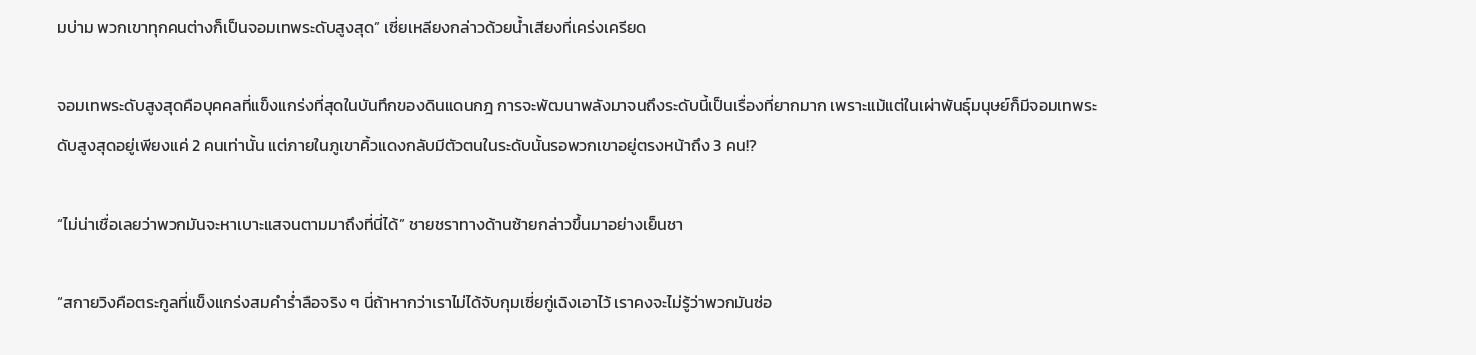มบ่าม พวกเขาทุกคนต่างก็เป็นจอมเทพระดับสูงสุด” เซี่ยเหลียงกล่าวด้วยน้ำเสียงที่เคร่งเครียด

จอมเทพระดับสูงสุดคือบุคคลที่แข็งแกร่งที่สุดในบันทึกของดินแดนกฎ การจะพัฒนาพลังมาจนถึงระดับนี้เป็นเรื่องที่ยากมาก เพราะแม้แต่ในเผ่าพันธุ์มนุษย์ก็มีจอมเทพระดับสูงสุดอยู่เพียงแค่ 2 คนเท่านั้น แต่ภายในภูเขาคิ้วแดงกลับมีตัวตนในระดับนั้นรอพวกเขาอยู่ตรงหน้าถึง 3 คน!?

“ไม่น่าเชื่อเลยว่าพวกมันจะหาเบาะแสจนตามมาถึงที่นี่ได้” ชายชราทางด้านซ้ายกล่าวขึ้นมาอย่างเย็นชา

“สกายวิงคือตระกูลที่แข็งแกร่งสมคำร่ำลือจริง ๆ นี่ถ้าหากว่าเราไม่ได้จับกุมเซี่ยกู่เฉิงเอาไว้ เราคงจะไม่รู้ว่าพวกมันซ่อ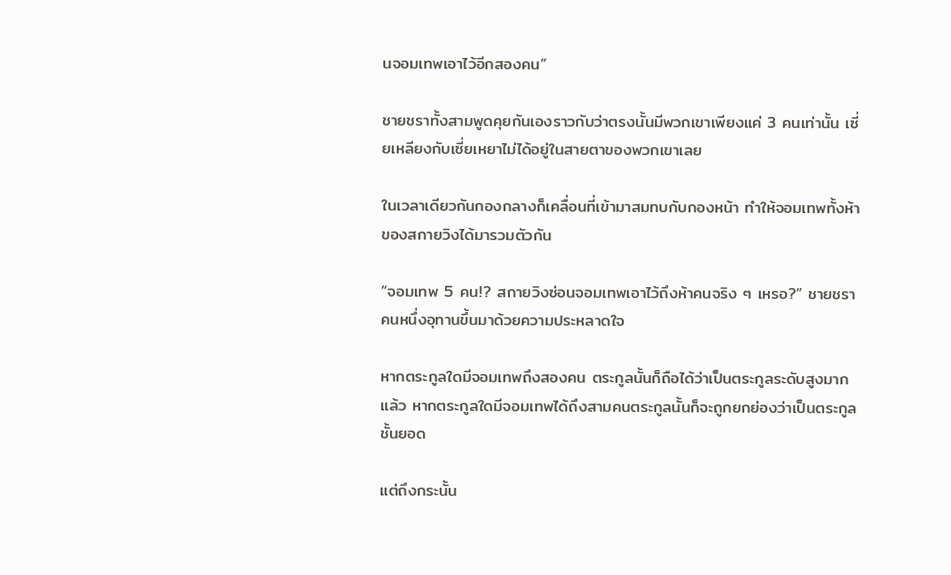นจอมเทพเอาไว้อีกสองคน”

ชายชราทั้งสามพูดคุยกันเองราวกับว่าตรงนั้นมีพวกเขาเพียงแค่ 3 คนเท่านั้น เซี่ยเหลียงกับเซี่ยเหยาไม่ได้อยู่ในสายตาของพวกเขาเลย

ในเวลาเดียวกันกองกลางก็เคลื่อนที่เข้ามาสมทบกับกองหน้า ทำให้จอมเทพทั้งห้าของสกายวิงได้มารวมตัวกัน

“จอมเทพ 5 คน!? สกายวิงซ่อนจอมเทพเอาไว้ถึงห้าคนจริง ๆ เหรอ?” ชายชราคนหนึ่งอุทานขึ้นมาด้วยความประหลาดใจ

หากตระกูลใดมีจอมเทพถึงสองคน ตระกูลนั้นก็ถือได้ว่าเป็นตระกูลระดับสูงมากแล้ว หากตระกูลใดมีจอมเทพได้ถึงสามคนตระกูลนั้นก็จะถูกยกย่องว่าเป็นตระกูลชั้นยอด

แต่ถึงกระนั้น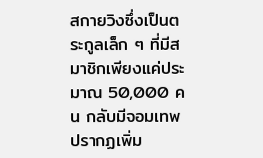สกายวิงซึ่งเป็นตระกูลเล็ก ๆ ที่มีสมาชิกเพียงแค่ประมาณ 50,000 คน กลับมีจอมเทพปรากฏเพิ่ม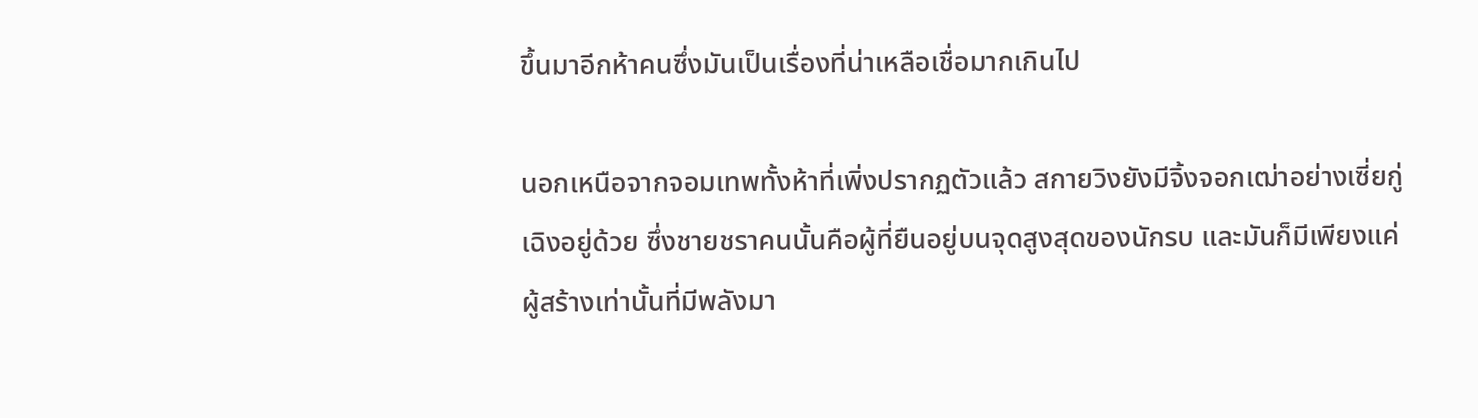ขึ้นมาอีกห้าคนซึ่งมันเป็นเรื่องที่น่าเหลือเชื่อมากเกินไป

นอกเหนือจากจอมเทพทั้งห้าที่เพิ่งปรากฏตัวแล้ว สกายวิงยังมีจิ้งจอกเฒ่าอย่างเซี่ยกู่เฉิงอยู่ด้วย ซึ่งชายชราคนนั้นคือผู้ที่ยืนอยู่บนจุดสูงสุดของนักรบ และมันก็มีเพียงแค่ผู้สร้างเท่านั้นที่มีพลังมา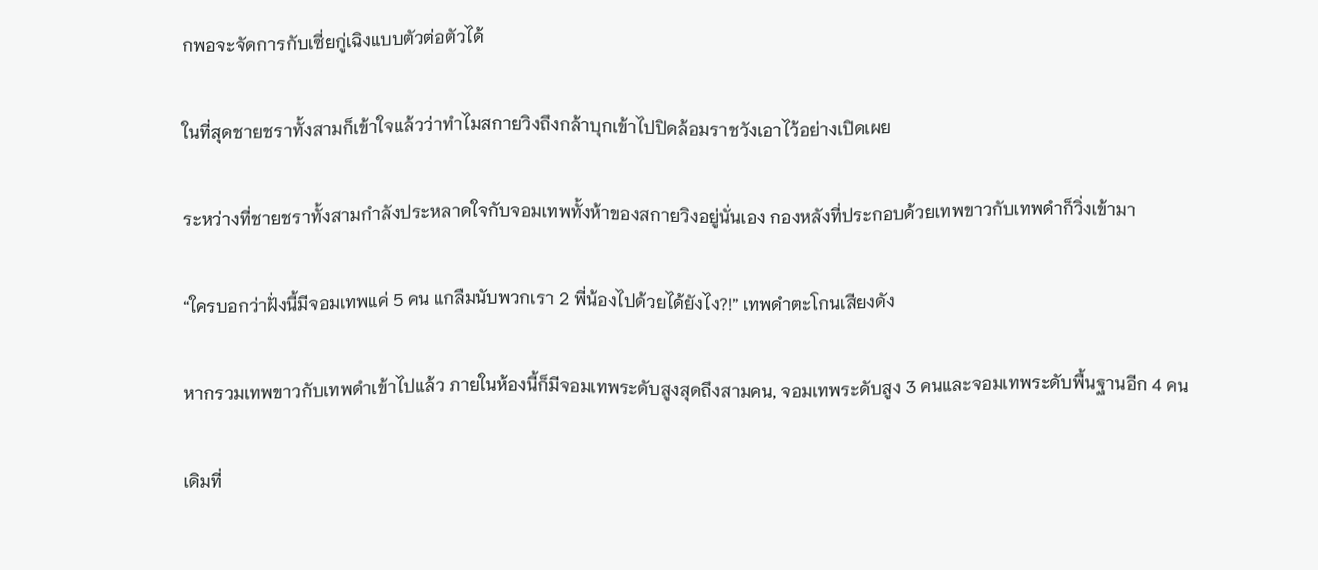กพอจะจัดการกับเซี่ยกู่เฉิงแบบตัวต่อตัวได้

ในที่สุดชายชราทั้งสามก็เข้าใจแล้วว่าทำไมสกายวิงถึงกล้าบุกเข้าไปปิดล้อมราชวังเอาไว้อย่างเปิดเผย

ระหว่างที่ชายชราทั้งสามกำลังประหลาดใจกับจอมเทพทั้งห้าของสกายวิงอยู่นั่นเอง กองหลังที่ประกอบด้วยเทพขาวกับเทพดำก็วิ่งเข้ามา

“ใครบอกว่าฝั่งนี้มีจอมเทพแค่ 5 คน แกลืมนับพวกเรา 2 พี่น้องไปด้วยได้ยังไง?!” เทพดำตะโกนเสียงดัง

หากรวมเทพขาวกับเทพดำเข้าไปแล้ว ภายในห้องนี้ก็มีจอมเทพระดับสูงสุดถึงสามคน, จอมเทพระดับสูง 3 คนและจอมเทพระดับพื้นฐานอีก 4 คน

เดิมที่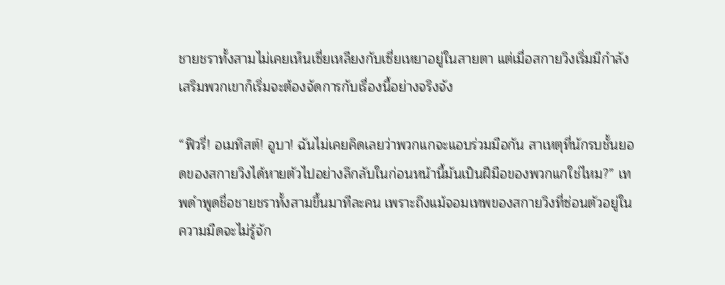ชายชราทั้งสามไม่เคยเห็นเซี่ยเหลียงกับเซี่ยเหยาอยู่ในสายตา แต่เมื่อสกายวิงเริ่มมีกำลังเสริมพวกเขาก็เริ่มจะต้องจัดการกับเรื่องนี้อย่างจริงจัง

“ฟิวรี่! อเมทิสต์! อูบา! ฉันไม่เคยคิดเลยว่าพวกแกจะแอบร่วมมือกัน สาเหตุที่นักรบชั้นยอดของสกายวิงได้หายตัวไปอย่างลึกลับในก่อนหน้านี้มันเป็นฝีมือของพวกแกใช่ไหม?” เทพดำพูดชื่อชายชราทั้งสามขึ้นมาทีละคน เพราะถึงแม้จอมเทพของสกายวิงที่ซ่อนตัวอยู่ในความมืดจะไม่รู้จัก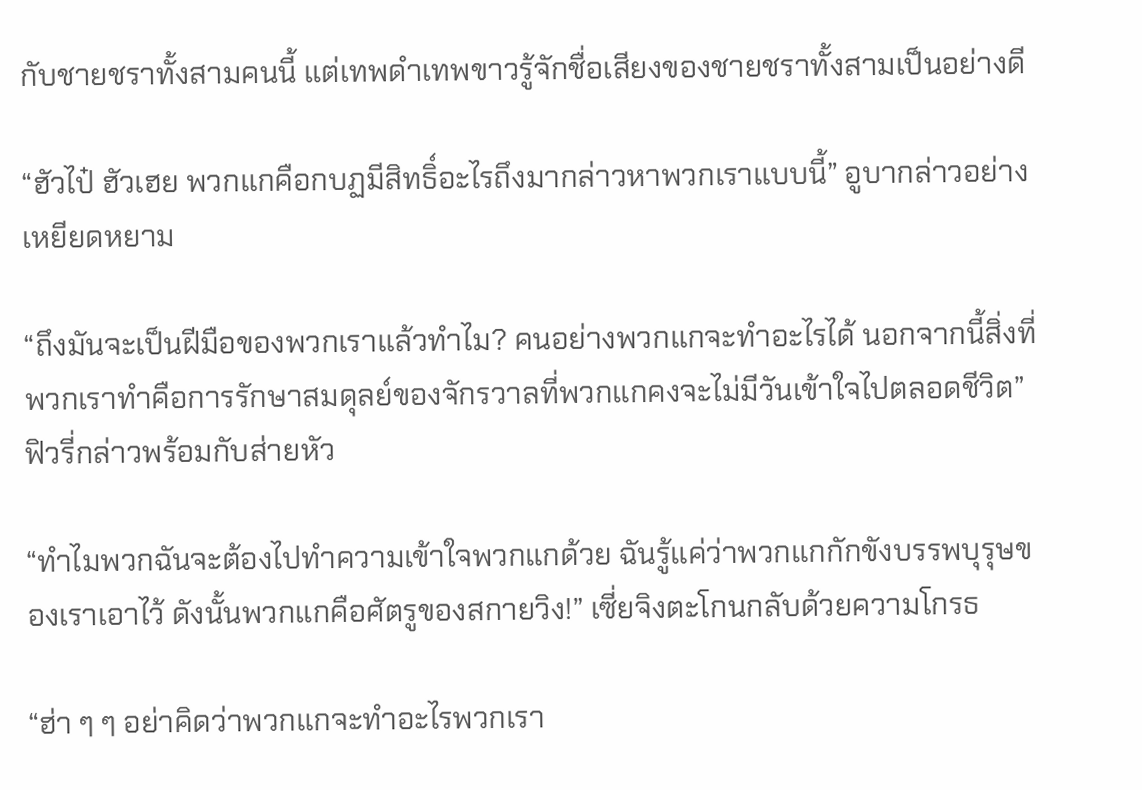กับชายชราทั้งสามคนนี้ แต่เทพดำเทพขาวรู้จักชื่อเสียงของชายชราทั้งสามเป็นอย่างดี

“ฮัวไป๋ ฮัวเฮย พวกแกคือกบฏมีสิทธิ์อะไรถึงมากล่าวหาพวกเราแบบนี้” อูบากล่าวอย่างเหยียดหยาม

“ถึงมันจะเป็นฝีมือของพวกเราแล้วทำไม? คนอย่างพวกแกจะทำอะไรได้ นอกจากนี้สิ่งที่พวกเราทำคือการรักษาสมดุลย์ของจักรวาลที่พวกแกคงจะไม่มีวันเข้าใจไปตลอดชีวิต” ฟิวรี่กล่าวพร้อมกับส่ายหัว

“ทำไมพวกฉันจะต้องไปทำความเข้าใจพวกแกด้วย ฉันรู้แค่ว่าพวกแกกักขังบรรพบุรุษของเราเอาไว้ ดังนั้นพวกแกคือศัตรูของสกายวิง!” เซี่ยจิงตะโกนกลับด้วยความโกรธ

“ฮ่า ๆ ๆ อย่าคิดว่าพวกแกจะทำอะไรพวกเรา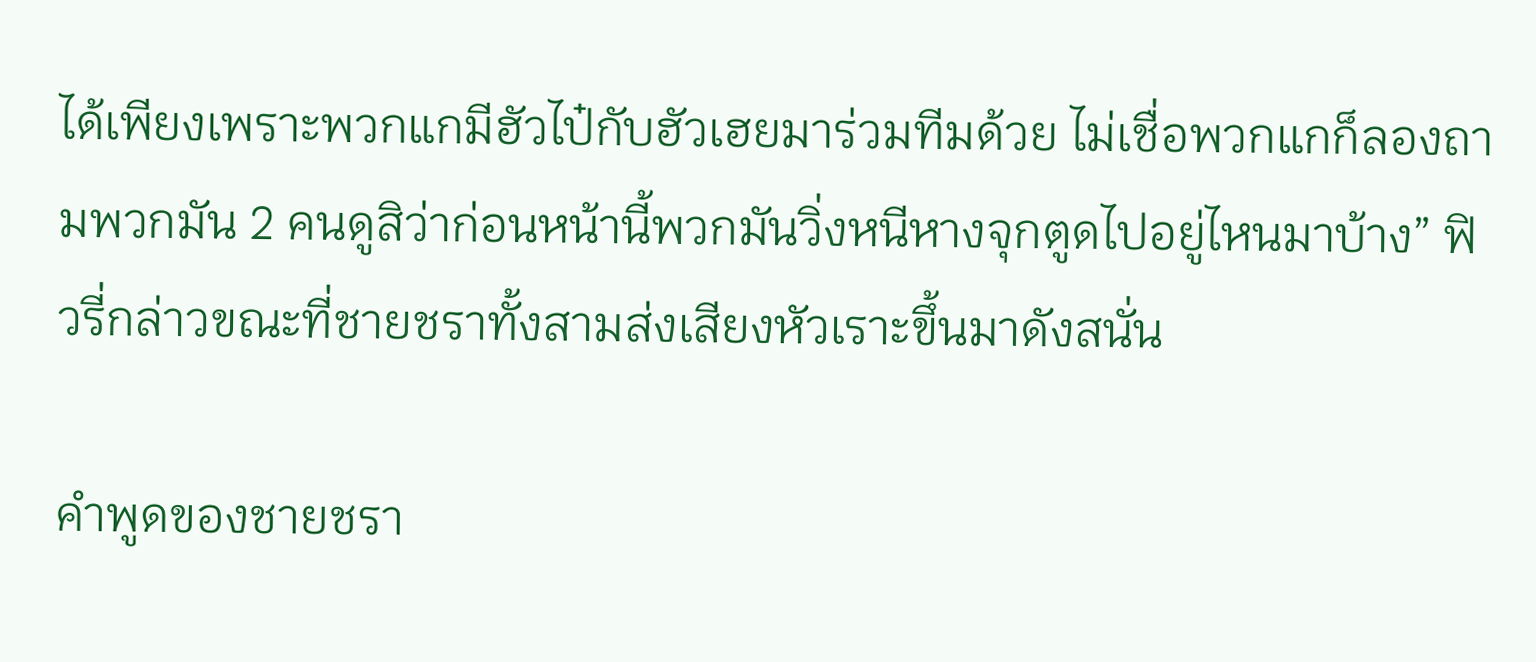ได้เพียงเพราะพวกแกมีฮัวไป๋กับฮัวเฮยมาร่วมทีมด้วย ไม่เชื่อพวกแกก็ลองถามพวกมัน 2 คนดูสิว่าก่อนหน้านี้พวกมันวิ่งหนีหางจุกตูดไปอยู่ไหนมาบ้าง” ฟิวรี่กล่าวขณะที่ชายชราทั้งสามส่งเสียงหัวเราะขึ้นมาดังสนั่น

คำพูดของชายชรา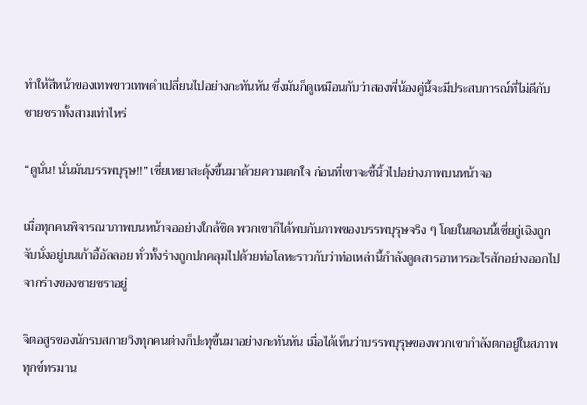ทำให้สีหน้าของเทพขาวเทพดำเปลี่ยนไปอย่างกะทันหัน ซึ่งมันก็ดูเหมือนกับว่าสองพี่น้องคู่นี้จะมีประสบการณ์ที่ไม่ดีกับชายชราทั้งสามเท่าไหร่

“ดูนั่น! นั่นมันบรรพบุรุษ!!” เซี่ยเหยาสะดุ้งขึ้นมาด้วยความตกใจ ก่อนที่เขาจะชี้นิ้วไปอย่างภาพบนหน้าจอ

เมื่อทุกคนพิจารณาภาพบนหน้าจออย่างใกล้ชิด พวกเขาก็ได้พบกับภาพของบรรพบุรุษจริง ๆ โดยในตอนนี้เซี่ยกู่เฉิงถูกจับนั่งอยู่บนเก้าอี้อัลลอย ทั่วทั้งร่างถูกปกคลุมไปด้วยท่อโลหะราวกับว่าท่อเหล่านี้กำลังดูดสารอาหารอะไรสักอย่างออกไปจากร่างของชายชราอยู่

จิตอสูรของนักรบสกายวิงทุกคนต่างก็ปะทุขึ้นมาอย่างกะทันหัน เมื่อได้เห็นว่าบรรพบุรุษของพวกเขากำลังตกอยู่ในสภาพทุกข์ทรมาน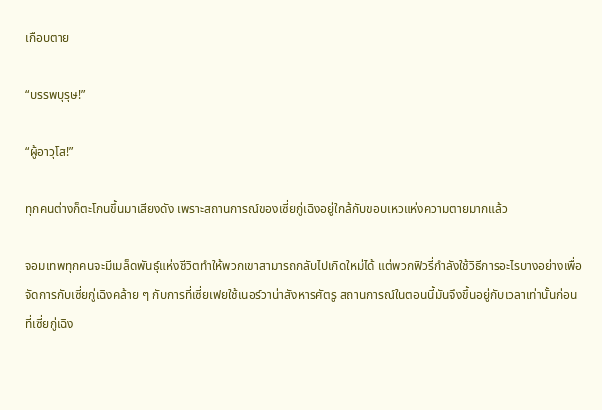เกือบตาย

“บรรพบุรุษ!”

“ผู้อาวุโส!”

ทุกคนต่างก็ตะโกนขึ้นมาเสียงดัง เพราะสถานการณ์ของเซี่ยกู่เฉิงอยู่ใกล้กับขอบเหวแห่งความตายมากแล้ว

จอมเทพทุกคนจะมีเมล็ดพันธุ์แห่งชีวิตทำให้พวกเขาสามารถกลับไปเกิดใหม่ได้ แต่พวกฟิวรี่กำลังใช้วิธีการอะไรบางอย่างเพื่อจัดการกับเซี่ยกู่เฉิงคล้าย ๆ กับการที่เซี่ยเฟยใช้เนอร์วาน่าสังหารศัตรู สถานการณ์ในตอนนี้มันจึงขึ้นอยู่กับเวลาเท่านั้นก่อนที่เซี่ยกู่เฉิง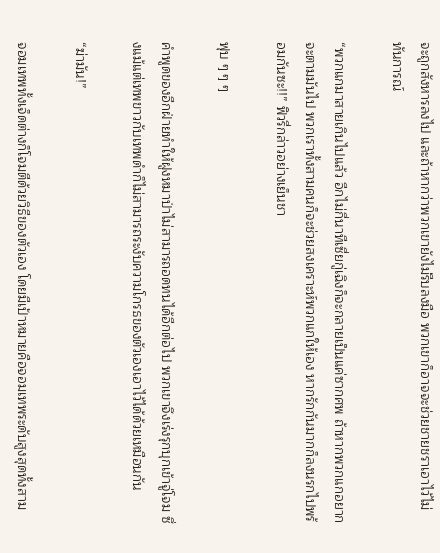จะถูกสังหารลงไป และถ้าหากว่าพวกเขายังไม่รีบลงมือ พวกเขาก็อาจจะช่วยชายชราเอาไว้ไม่ทันการณ์

“พวกแกมาสายเกินไปแล้ว อีกไม่กี่นาทีเซี่ยกู่เฉิงก็จะกลายเป็นแค่ซากศพ ถ้าหากพวกแกอยากจะตามมันไป พวกเราทั้งสามคนก็จะช่วยสงเคราะห์พวกแกให้เอง หากรักกันมากก็ลงนรกไปพร้อมกันซะ!!” ฟิวรี่กล่าวอย่างเย็นชา

ฟุบ ๆ ๆ ๆ

คำพูดของอีกฝ่ายทำให้ฝูงหมาป่าไม่สามารถอดทนได้อีกต่อไป พวกเขาจึงเร่งรุกบุกเข้าจู่โจม ซึ่งแม้แต่เทพขาวกับเทพดำก็ไม่สามารถระงับความโกรธของตัวเองเอาไว้ได้ด้วยเหมือนกัน

“ฆ่ามัน!”

จอมเทพทั้งเจ็ดต่างก็โจมตีด้วยวิธีของตัวเอง โดยมีเป้าหมายคือจอมเทพระดับสูงสุดทั้งสาม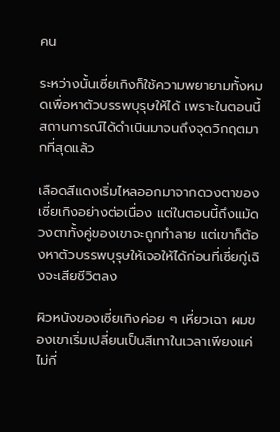คน

ระหว่างนั้นเซี่ยเกิงก็ใช้ความพยายามทั้งหมดเพื่อหาตัวบรรพบุรุษให้ได้ เพราะในตอนนี้สถานการณ์ได้ดำเนินมาจนถึงจุดวิกฤตมากที่สุดแล้ว

เลือดสีแดงเริ่มไหลออกมาจากดวงตาของเซี่ยเกิงอย่างต่อเนื่อง แต่ในตอนนี้ถึงแม้ดวงตาทั้งคู่ของเขาจะถูกทำลาย แต่เขาก็ต้องหาตัวบรรพบุรุษให้เจอให้ได้ก่อนที่เซี่ยกู่เฉิงจะเสียชีวิตลง

ผิวหนังของเซี่ยเกิงค่อย ๆ เหี่ยวเฉา ผมของเขาเริ่มเปลี่ยนเป็นสีเทาในเวลาเพียงแค่ไม่กี่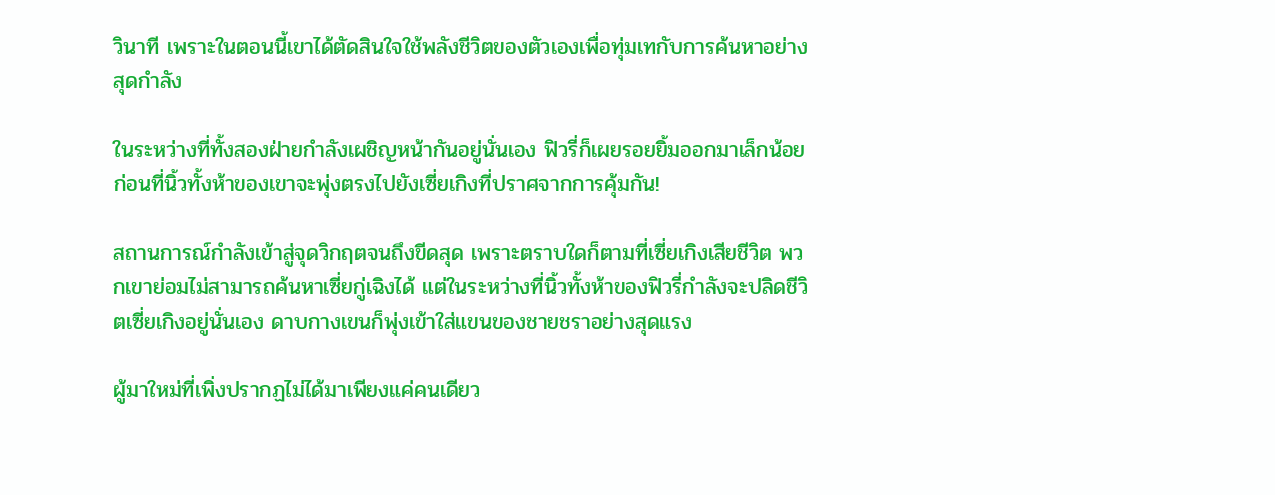วินาที เพราะในตอนนี้เขาได้ตัดสินใจใช้พลังชีวิตของตัวเองเพื่อทุ่มเทกับการค้นหาอย่างสุดกำลัง

ในระหว่างที่ทั้งสองฝ่ายกำลังเผชิญหน้ากันอยู่นั่นเอง ฟิวรี่ก็เผยรอยยิ้มออกมาเล็กน้อยก่อนที่นิ้วทั้งห้าของเขาจะพุ่งตรงไปยังเซี่ยเกิงที่ปราศจากการคุ้มกัน!

สถานการณ์กำลังเข้าสู่จุดวิกฤตจนถึงขีดสุด เพราะตราบใดก็ตามที่เซี่ยเกิงเสียชีวิต พวกเขาย่อมไม่สามารถค้นหาเซี่ยกู่เฉิงได้ แต่ในระหว่างที่นิ้วทั้งห้าของฟิวรี่กำลังจะปลิดชีวิตเซี่ยเกิงอยู่นั่นเอง ดาบกางเขนก็พุ่งเข้าใส่แขนของชายชราอย่างสุดแรง

ผู้มาใหม่ที่เพิ่งปรากฏไม่ได้มาเพียงแค่คนเดียว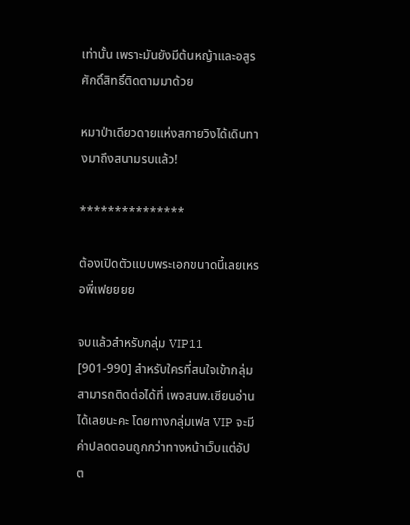เท่านั้น เพราะมันยังมีต้นหญ้าและอสูรศักดิ์สิทธิ์ติดตามมาด้วย

หมาป่าเดียวดายแห่งสกายวิงได้เดินทางมาถึงสนามรบแล้ว!

***************

ต้องเปิดตัวแบบพระเอกขนาดนี้เลยเหรอพี่เฟยยยย

จบแล้วสำหรับกลุ่ม VIP11 [901-990] สำหรับใครที่สนใจเข้ากลุ่มสามารถติดต่อได้ที่ เพจสนพ.เซียนอ่าน ได้เลยนะคะ โดยทางกลุ่มเฟส VIP จะมีค่าปลดตอนถูกกว่าทางหน้าเว็บแต่อัปต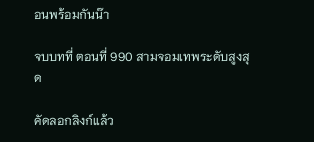อนพร้อมกันน๊า

จบบทที่ ตอนที่ 990 สามจอมเทพระดับสูงสุด

คัดลอกลิงก์แล้ว